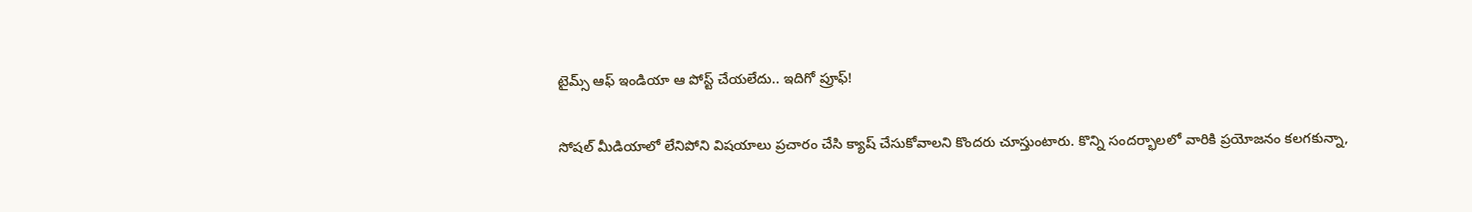టైమ్స్ ఆఫ్ ఇండియా ఆ పోస్ట్ చేయలేదు.. ఇదిగో ప్రూఫ్!

సోషల్ మీడియాలో లేనిపోని విషయాలు ప్రచారం చేసి క్యాష్ చేసుకోవాలని కొందరు చూస్తుంటారు. కొన్ని సందర్భాలలో వారికి ప్రయోజనం కలగకున్నా,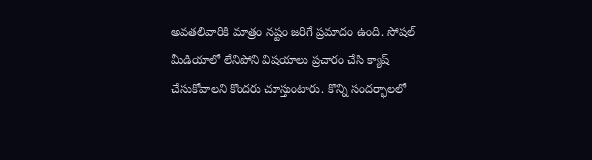అవతలివారికి మాత్రం నష్టం జరిగే ప్రమాదం ఉంది. సోషల్ మీడియాలో లేనిపోని విషయాలు ప్రచారం చేసి క్యాష్ చేసుకోవాలని కొందరు చూస్తుంటారు. కొన్ని సందర్భాలలో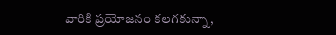వారికి ప్రయోజనం కలగకున్నా,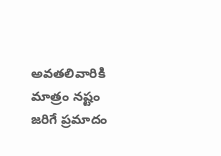అవతలివారికి మాత్రం నష్టం జరిగే ప్రమాదం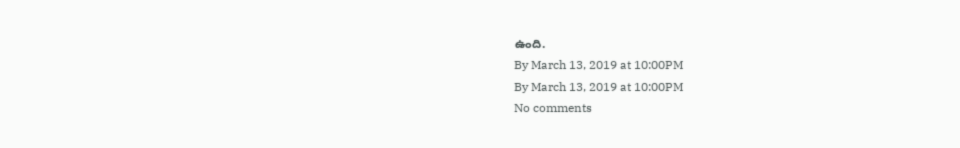ఉంది.
By March 13, 2019 at 10:00PM
By March 13, 2019 at 10:00PM
No comments